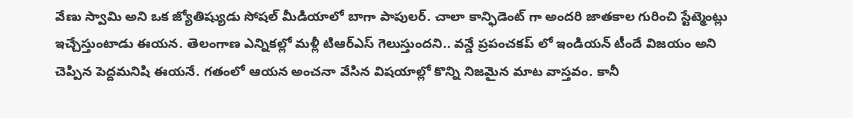వేణు స్వామి అని ఒక జ్యోతిష్యుడు సోషల్ మీడియాలో బాగా పాపులర్. చాలా కాన్ఫిడెంట్ గా అందరి జాతకాల గురించి స్టేట్మెంట్లు ఇచ్చేస్తుంటాడు ఈయన. తెలంగాణ ఎన్నికల్లో మళ్లీ టిఆర్ఎస్ గెలుస్తుందని.. వన్డే ప్రపంచకప్ లో ఇండియన్ టీందే విజయం అని చెప్పిన పెద్దమనిషి ఈయనే. గతంలో ఆయన అంచనా వేసిన విషయాల్లో కొన్ని నిజమైన మాట వాస్తవం. కానీ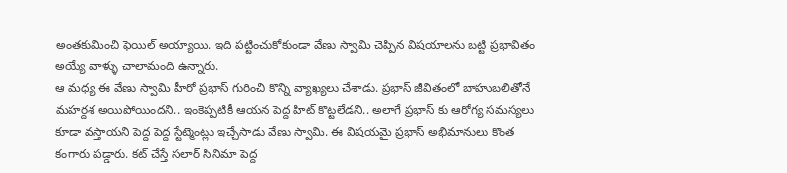అంతకుమించి ఫెయిల్ అయ్యాయి. ఇది పట్టించుకోకుండా వేణు స్వామి చెప్పిన విషయాలను బట్టి ప్రభావితం అయ్యే వాళ్ళు చాలామంది ఉన్నారు.
ఆ మధ్య ఈ వేణు స్వామి హీరో ప్రభాస్ గురించి కొన్ని వ్యాఖ్యలు చేశాడు. ప్రభాస్ జీవితంలో బాహుబలితోనే మహర్దశ అయిపోయిందని.. ఇంకెప్పటికీ ఆయన పెద్ద హిట్ కొట్టలేడని.. అలాగే ప్రభాస్ కు ఆరోగ్య సమస్యలు కూడా వస్తాయని పెద్ద పెద్ద స్టేట్మెంట్లు ఇచ్చేసాడు వేణు స్వామి. ఈ విషయమై ప్రభాస్ అభిమానులు కొంత కంగారు పడ్డారు. కట్ చేస్తే సలార్ సినిమా పెద్ద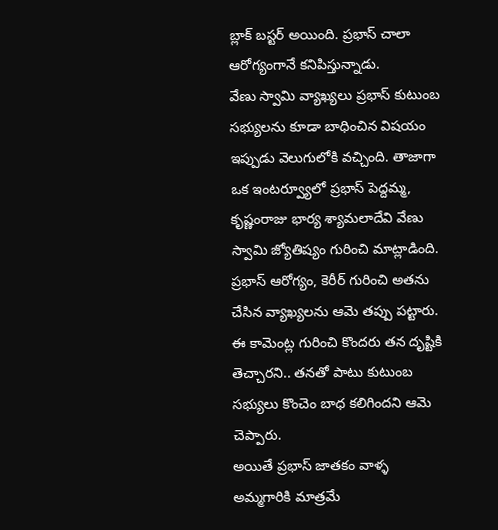బ్లాక్ బస్టర్ అయింది. ప్రభాస్ చాలా ఆరోగ్యంగానే కనిపిస్తున్నాడు.
వేణు స్వామి వ్యాఖ్యలు ప్రభాస్ కుటుంబ సభ్యులను కూడా బాధించిన విషయం ఇప్పుడు వెలుగులోకి వచ్చింది. తాజాగా ఒక ఇంటర్వ్యూలో ప్రభాస్ పెద్దమ్మ, కృష్ణంరాజు భార్య శ్యామలాదేవి వేణు స్వామి జ్యోతిష్యం గురించి మాట్లాడింది. ప్రభాస్ ఆరోగ్యం, కెరీర్ గురించి అతను చేసిన వ్యాఖ్యలను ఆమె తప్పు పట్టారు. ఈ కామెంట్ల గురించి కొందరు తన దృష్టికి తెచ్చారని.. తనతో పాటు కుటుంబ సభ్యులు కొంచెం బాధ కలిగిందని ఆమె చెప్పారు.
అయితే ప్రభాస్ జాతకం వాళ్ళ అమ్మగారికి మాత్రమే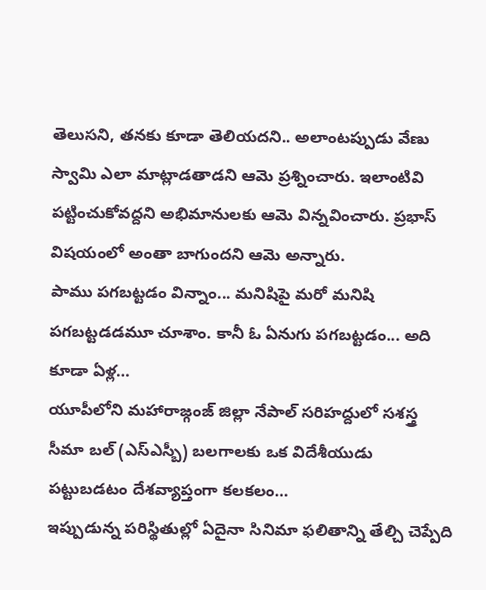తెలుసని, తనకు కూడా తెలియదని.. అలాంటప్పుడు వేణు స్వామి ఎలా మాట్లాడతాడని ఆమె ప్రశ్నించారు. ఇలాంటివి పట్టించుకోవద్దని అభిమానులకు ఆమె విన్నవించారు. ప్రభాస్ విషయంలో అంతా బాగుందని ఆమె అన్నారు.
పాము పగబట్టడం విన్నాం... మనిషిపై మరో మనిషి పగబట్టడడమూ చూశాం. కానీ ఓ ఏనుగు పగబట్టడం... అది కూడా ఏళ్ల…
యూపీలోని మహారాజ్గంజ్ జిల్లా నేపాల్ సరిహద్దులో సశస్త్ర సీమా బల్ (ఎస్ఎస్బీ) బలగాలకు ఒక విదేశీయుడు పట్టుబడటం దేశవ్యాప్తంగా కలకలం…
ఇప్పుడున్న పరిస్థితుల్లో ఏదైనా సినిమా ఫలితాన్ని తేల్చి చెప్పేది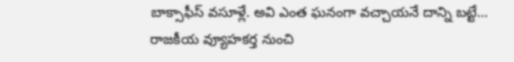బాక్సాఫీస్ వసూళ్లే. అవి ఎంత ఘనంగా వచ్చాయనే దాన్ని బట్టే…
రాజకీయ వ్యూహకర్త నుంచి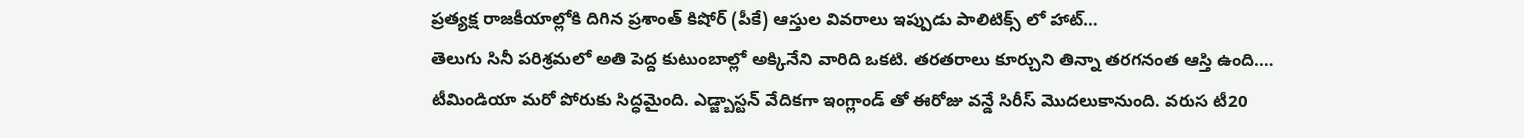ప్రత్యక్ష రాజకీయాల్లోకి దిగిన ప్రశాంత్ కిషోర్ (పీకే) ఆస్తుల వివరాలు ఇప్పుడు పాలిటిక్స్ లో హాట్…
తెలుగు సినీ పరిశ్రమలో అతి పెద్ద కుటుంబాల్లో అక్కినేని వారిది ఒకటి. తరతరాలు కూర్చుని తిన్నా తరగనంత ఆస్తి ఉంది.…
టీమిండియా మరో పోరుకు సిద్ధమైంది. ఎడ్జ్బాస్టన్ వేదికగా ఇంగ్లాండ్ తో ఈరోజు వన్డే సిరీస్ మొదలుకానుంది. వరుస టీ20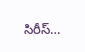సిరీస్…